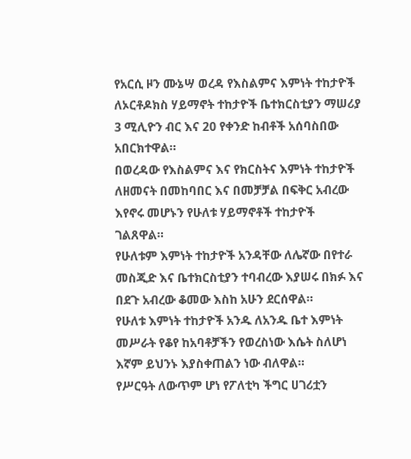የአርሲ ዞን ሙኔሣ ወረዳ የእስልምና እምነት ተከታዮች ለኦርቶዶክስ ሃይማኖት ተከታዮች ቤተክርስቲያን ማሠሪያ 3 ሚሊዮን ብር እና 20 የቀንድ ከብቶች አሰባስበው አበርክተዋል።
በወረዳው የእስልምና እና የክርስትና እምነት ተከታዮች ለዘመናት በመከባበር እና በመቻቻል በፍቅር አብረው እየኖሩ መሆኑን የሁለቱ ሃይማኖቶች ተከታዮች ገልጸዋል።
የሁለቱም እምነት ተከታዮች አንዳቸው ለሌኛው በየተራ መስጂድ እና ቤተክርስቲያን ተባብረው እያሠሩ በክፉ እና በደጉ አብረው ቆመው እስከ አሁን ደርሰዋል።
የሁለቱ እምነት ተከታዮች አንዱ ለአንዱ ቤተ እምነት መሥራት የቆየ ከአባቶቻችን የወረስነው እሴት ስለሆነ እኛም ይህንኑ እያስቀጠልን ነው ብለዋል።
የሥርዓት ለውጥም ሆነ የፖለቲካ ችግር ሀገሪቷን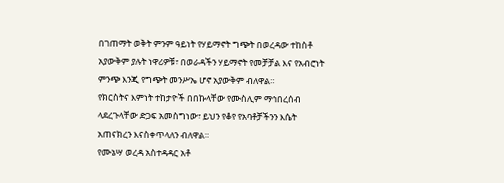በገጠማት ወቅት ምንም ዓይነት የሃይማኖት ግጭት በወረዳው ተከስቶ አያውቅም ያሉት ነዋሪዎቹ፣ በወራዳችን ሃይማኖት የመቻቻል እና የአብሮነት ምንጭ እንጂ የግጭት መንሥኤ ሆኖ አያውቅም ብለዋል።
የክርስትና እምነት ተከታዮች በበኩላቸው የሙስሊም ማኅበረሰብ ላደረጉላቸው ድጋፍ አመስግነው፣ ይህን የቆየ የአባቶቻችንን እሴት አጠናክረን እናስቀጥላለን ብለዋል።
የሙኔሣ ወረዳ አስተዳዳር አቶ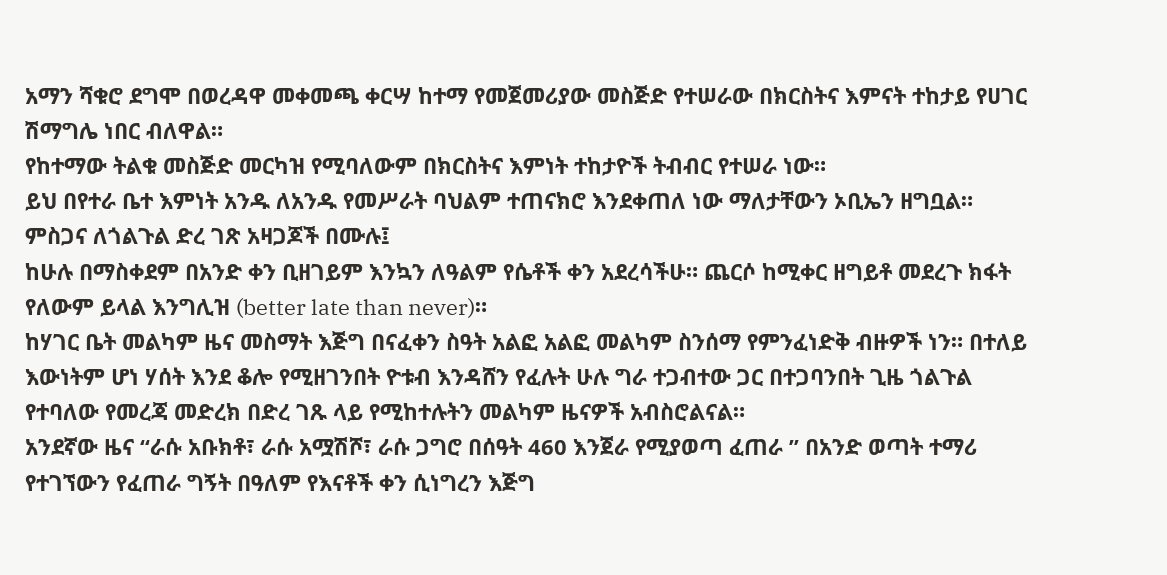አማን ሻቁሮ ደግሞ በወረዳዋ መቀመጫ ቀርሣ ከተማ የመጀመሪያው መስጅድ የተሠራው በክርስትና እምናት ተከታይ የሀገር ሽማግሌ ነበር ብለዋል።
የከተማው ትልቁ መስጅድ መርካዝ የሚባለውም በክርስትና እምነት ተከታዮች ትብብር የተሠራ ነው።
ይህ በየተራ ቤተ እምነት አንዱ ለአንዱ የመሥራት ባህልም ተጠናክሮ እንደቀጠለ ነው ማለታቸውን ኦቢኤን ዘግቧል።
ምስጋና ለጎልጉል ድረ ገጽ አዛጋጆች በሙሉ፤
ከሁሉ በማስቀደም በአንድ ቀን ቢዘገይም እንኳን ለዓልም የሴቶች ቀን አደረሳችሁ። ጨርሶ ከሚቀር ዘግይቶ መደረጉ ክፋት የለውም ይላል እንግሊዝ (better late than never)።
ከሃገር ቤት መልካም ዜና መስማት እጅግ በናፈቀን ስዓት አልፎ አልፎ መልካም ስንሰማ የምንፈነድቅ ብዙዎች ነን። በተለይ እውነትም ሆነ ሃሰት እንደ ቆሎ የሚዘገንበት ዮቱብ እንዳሸን የፈሉት ሁሉ ግራ ተጋብተው ጋር በተጋባንበት ጊዜ ጎልጉል የተባለው የመረጃ መድረክ በድረ ገጹ ላይ የሚከተሉትን መልካም ዜናዎች አብስሮልናል።
አንደኛው ዜና “ራሱ አቡክቶ፣ ራሱ አሟሽሾ፣ ራሱ ጋግሮ በሰዓት 460 እንጀራ የሚያወጣ ፈጠራ ” በአንድ ወጣት ተማሪ የተገኘውን የፈጠራ ግኝት በዓለም የእናቶች ቀን ሲነግረን እጅግ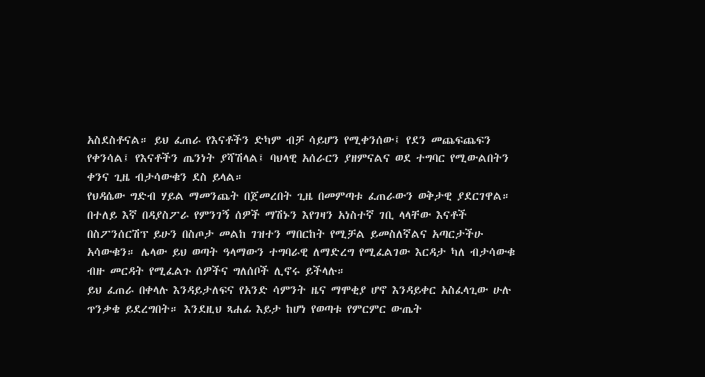አስደስቶናል። ይህ ፈጠራ የእናቶችን ድካም ብቻ ሳይሆን የሚቀንሰው፤ የደን መጨፍጨፍን የቀንሳል፤ የእናቶችን ጤንነት ያሻሽላል፤ ባህላዊ አሰራርን ያዘምናልና ወደ ተግባር የሚውልበትን ቀንና ጊዜ ብታሳውቁን ደስ ይላል።
የህዳሴው ግድብ ሃይል ማመንጨት በጀመረበት ጊዜ በመምጣቱ ፈጠራውን ወቅታዊ ያደርገዋል። በተለይ እኛ በዳያስፖራ የምንገኝ ሰዎች ማሽኑን እየገዛን አነስተኛ ገቢ ላላቸው እናቶች በስፖንሰርሽፕ ይሁን በስጦታ መልከ ገዝተን ማበርከት የሚቻል ይመስለኛልና አጣርታችሁ አሳውቁን። ሌላው ይህ ወጣት ዓላማውን ተግባራዊ ለማድረግ የሚፈልገው እርዳታ ካለ ብታሳውቁ ብዙ መርዳት የሚፈልጉ ሰዎችና ግለሰቦች ሊኖሩ ይችላሉ።
ይህ ፈጠራ በቀላሉ እንዳይታለፍና የአንድ ሳምንት ዜና ማሞቂያ ሆኖ እንዳይቀር አስፈላጊው ሁሉ ጥንቃቄ ይደረግበት። እንደዚህ ጻሐፊ እይታ ከሆነ የወጣቱ የምርምር ውጤት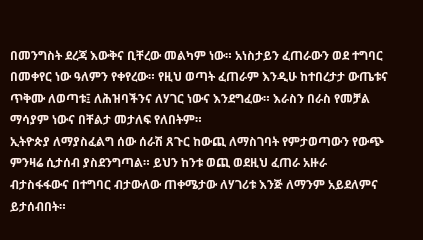በመንግስት ደረጃ እውቅና ቢቸረው መልካም ነው። አነስታይን ፈጠራውን ወደ ተግባር በመቀየር ነው ዓለምን የቀየረው። የዚህ ወጣት ፈጠራም እንዲሁ ከተበረታታ ውጤቱና ጥቅሙ ለወጣቱ፤ ለሕዝባችንና ለሃገር ነውና እንደግፈው። እራስን በራስ የመቻል ማሳያም ነውና በቸልታ መታለፍ የለበትም።
ኢትዮጵያ ለማያስፈልግ ሰው ሰራሽ ጸጉር ከውጪ ለማስገባት የምታወጣውን የውጭ ምንዛሬ ሲታሰብ ያስደንግጣል። ይህን ከንቱ ወጪ ወደዚህ ፈጠራ አዙራ ብታስፋፋውና በተግባር ብታውለው ጠቀሜታው ለሃገሪቱ እንጅ ለማንም አይደለምና ይታሰብበት።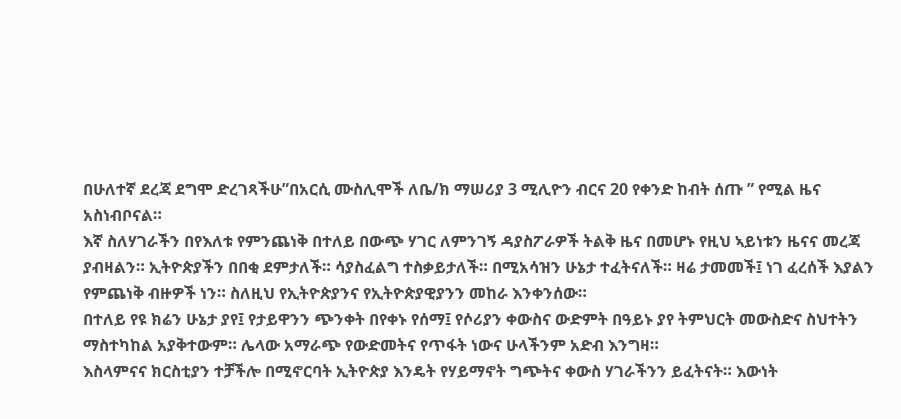በሁለተኛ ደረጃ ደግሞ ድረገጻችሁ”በአርሲ ሙስሊሞች ለቤ/ክ ማሠሪያ 3 ሚሊዮን ብርና 20 የቀንድ ከብት ሰጡ ” የሚል ዜና አስነብቦናል።
እኛ ስለሃገራችን በየእለቱ የምንጨነቅ በተለይ በውጭ ሃገር ለምንገኝ ዳያስፖራዎች ትልቅ ዜና በመሆኑ የዚህ ኣይነቱን ዜናና መረጃ ያብዛልን። ኢትዮጵያችን በበቂ ደምታለች። ሳያስፈልግ ተስቃይታለች። በሚአሳዝን ሁኔታ ተፈትናለች። ዛሬ ታመመች፤ ነገ ፈረሰች እያልን የምጨነቅ ብዙዎች ነን። ስለዚህ የኢትዮጵያንና የኢትዮጵያዊያንን መከራ እንቀንሰው።
በተለይ የዩ ክሬን ሁኔታ ያየ፤ የታይዋንን ጭንቀት በየቀኑ የሰማ፤ የሶሪያን ቀውስና ውድምት በዓይኑ ያየ ትምህርት መውስድና ስህተትን ማስተካከል አያቅተውም። ሌላው አማራጭ የውድመትና የጥፋት ነውና ሁላችንም አድብ እንግዛ።
እስላምናና ክርስቲያን ተቻችሎ በሚኖርባት ኢትዮጵያ እንዴት የሃይማኖት ግጭትና ቀውስ ሃገራችንን ይፈትናት። እውነት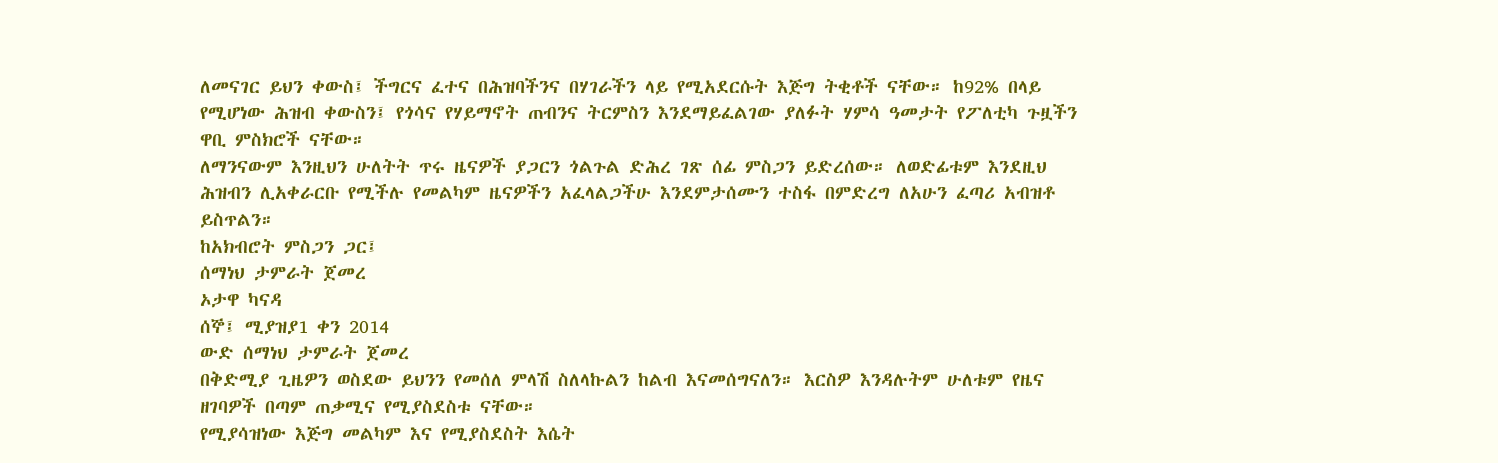ለመናገር ይህን ቀውስ፤ ችግርና ፈተና በሕዝባችንና በሃገራችን ላይ የሚአደርሱት እጅግ ትቂቶች ናቸው። ከ92% በላይ የሚሆነው ሕዝብ ቀውስን፤ የጎሳና የሃይማኖት ጠብንና ትርምስን እንደማይፈልገው ያለፉት ሃምሳ ዓመታት የፖለቲካ ጉዟችን ዋቢ ምስክሮች ናቸው።
ለማንናውም እንዚህን ሁለትት ጥሩ ዜናዎች ያጋርን ጎልጉል ድሕረ ገጽ ሰፊ ምስጋን ይድረሰው። ለወድፊቱም እንደዚህ ሕዝብን ሊአቀራርቡ የሚችሉ የመልካም ዜናዎችን አፈላልጋችሁ እንደምታሰሙን ተስፋ በምድረግ ለአሁን ፈጣሪ አብዝቶ ይስጥልን።
ከአክብሮት ምስጋን ጋር፤
ሰማነህ ታምራት ጀመረ
ኦታዋ ካናዳ
ሰኞ፤ ሚያዝያ1 ቀን 2014
ውድ ሰማነህ ታምራት ጀመረ
በቅድሚያ ጊዜዎን ወስደው ይህንን የመሰለ ምላሽ ስለላኩልን ከልብ እናመሰግናለን። እርስዎ እንዳሉትም ሁለቱም የዜና ዘገባዎች በጣም ጠቃሚና የሚያስደስቱ ናቸው።
የሚያሳዝነው እጅግ መልካም እና የሚያስደስት እሴት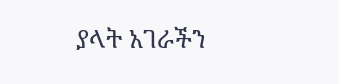ያላት አገራችን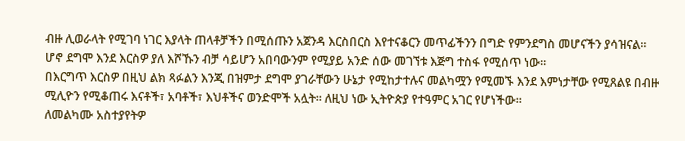ብዙ ሊወራላት የሚገባ ነገር እያላት ጠላቶቻችን በሚሰጡን አጀንዳ እርስበርስ እየተናቆርን መጥፊችንን በግድ የምንደግስ መሆናችን ያሳዝናል። ሆኖ ደግሞ እንደ እርስዎ ያለ እሾኹን ብቻ ሳይሆን አበባውንም የሚያይ አንድ ሰው መገኘቱ እጅግ ተስፋ የሚሰጥ ነው።
በእርግጥ እርስዎ በዚህ ልክ ጻፉልን እንጂ በዝምታ ደግሞ ያገራቸውን ሁኔታ የሚከታተሉና መልካሟን የሚመኙ እንደ እምነታቸው የሚጸልዩ በብዙ ሚሊዮን የሚቆጠሩ እናቶች፣ አባቶች፣ እህቶችና ወንድሞች አሏት። ለዚህ ነው ኢትዮጵያ የተዓምር አገር የሆነችው።
ለመልካሙ አስተያየትዎ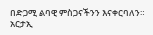በድጋሚ ልባዊ ምስጋናችንን እናቀርባለን።
አርታኢ